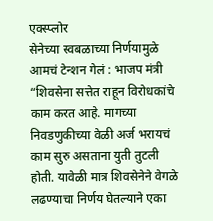एक्स्प्लोर
सेनेच्या स्वबळाच्या निर्णयामुळे आमचं टेन्शन गेलं : भाजप मंत्री
“शिवसेना सत्तेत राहून विरोधकांचे काम करत आहे. मागच्या निवडणुकीच्या वेळी अर्ज भरायचं काम सुरु असताना युती तुटली होती. यावेळी मात्र शिवसेनेने वेगळे लढण्याचा निर्णय घेतल्याने एका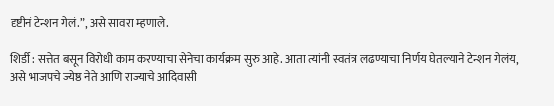दृष्टीनं टेन्शन गेलं.”, असे सावरा म्हणाले.

शिर्डी : सत्तेत बसून विरोधी काम करण्याचा सेनेचा कार्यक्रम सुरु आहे. आता त्यांनी स्वतंत्र लढण्याचा निर्णय घेतल्याने टेन्शन गेलंय, असे भाजपचे ज्येष्ठ नेते आणि राज्याचे आदिवासी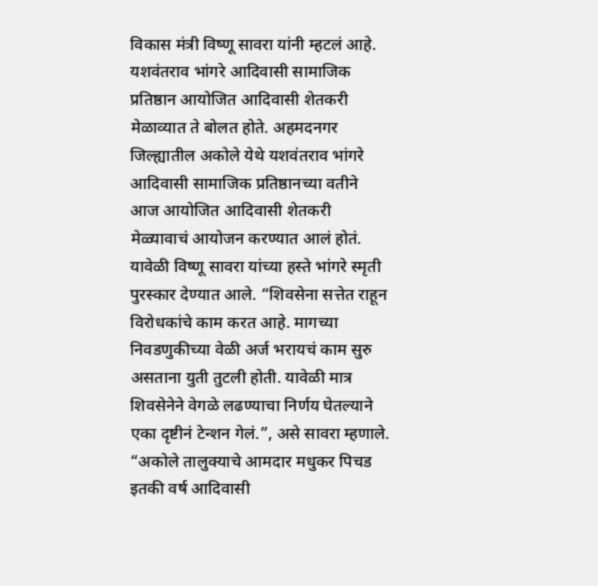विकास मंत्री विष्णू सावरा यांनी म्हटलं आहे. यशवंतराव भांगरे आदिवासी सामाजिक प्रतिष्ठान आयोजित आदिवासी शेतकरी मेळाव्यात ते बोलत होते. अहमदनगर जिल्ह्यातील अकोले येथे यशवंतराव भांगरे आदिवासी सामाजिक प्रतिष्ठानच्या वतीने आज आयोजित आदिवासी शेतकरी मेळ्यावाचं आयोजन करण्यात आलं होतं. यावेळी विष्णू सावरा यांच्या हस्ते भांगरे स्मृती पुरस्कार देण्यात आले. “शिवसेना सत्तेत राहून विरोधकांचे काम करत आहे. मागच्या निवडणुकीच्या वेळी अर्ज भरायचं काम सुरु असताना युती तुटली होती. यावेळी मात्र शिवसेनेने वेगळे लढण्याचा निर्णय घेतल्याने एका दृष्टीनं टेन्शन गेलं.”, असे सावरा म्हणाले. “अकोले तालुक्याचे आमदार मधुकर पिचड इतकी वर्ष आदिवासी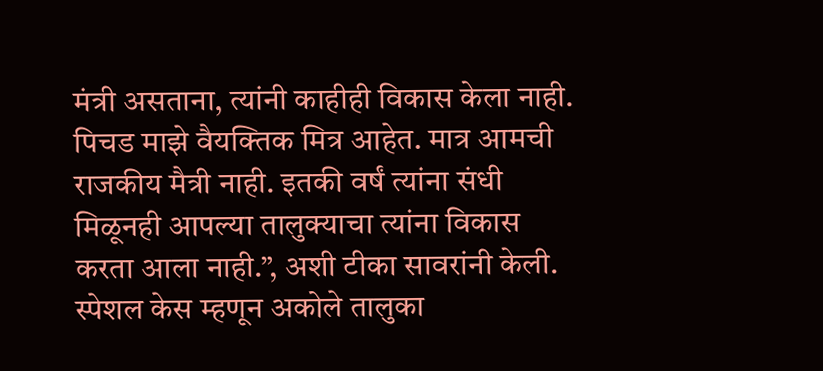मंत्री असताना, त्यांनी काहीही विकास केला नाही. पिचड माझे वैयक्तिक मित्र आहेत. मात्र आमची राजकीय मैत्री नाही. इतकी वर्षं त्यांना संधी मिळूनही आपल्या तालुक्याचा त्यांना विकास करता आला नाही.”, अशी टीका सावरांनी केली. स्पेशल केस म्हणून अकोले तालुका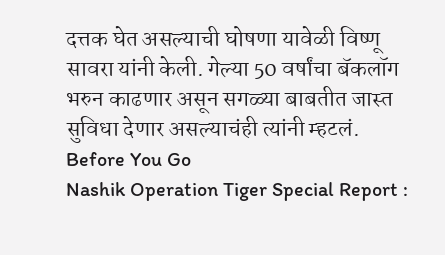दत्तक घेत असल्याची घोषणा यावेळी विष्णू सावरा यांनी केली. गेल्या 50 वर्षांचा बॅकलॉग भरुन काढणार असून सगळ्या बाबतीत जास्त सुविधा देणार असल्याचंही त्यांनी म्हटलं.
Before You Go
Nashik Operation Tiger Special Report :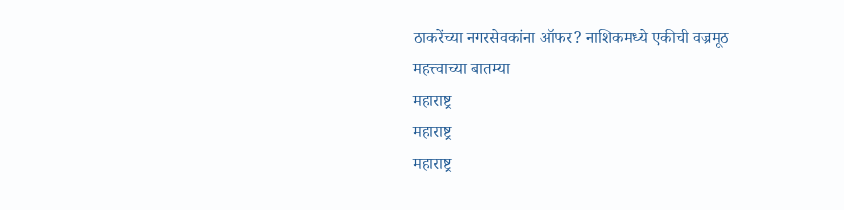ठाकरेंच्या नगरसेवकांना ऑफर? नाशिकमध्ये एकीची वज्रमूठ
महत्त्वाच्या बातम्या
महाराष्ट्र
महाराष्ट्र
महाराष्ट्र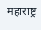महाराष्ट्र